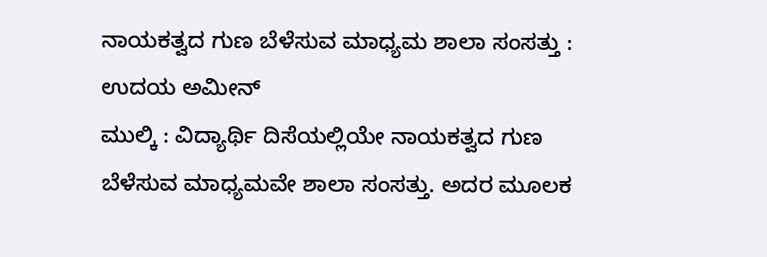ನಾಯಕತ್ವದ ಗುಣ ಬೆಳೆಸುವ ಮಾಧ್ಯಮ ಶಾಲಾ ಸಂಸತ್ತು : ಉದಯ ಅಮೀನ್
ಮುಲ್ಕಿ : ವಿದ್ಯಾರ್ಥಿ ದಿಸೆಯಲ್ಲಿಯೇ ನಾಯಕತ್ವದ ಗುಣ ಬೆಳೆಸುವ ಮಾಧ್ಯಮವೇ ಶಾಲಾ ಸಂಸತ್ತು. ಅದರ ಮೂಲಕ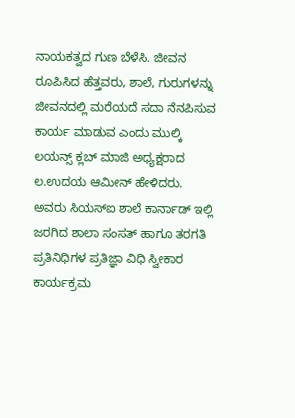ನಾಯಕತ್ವದ ಗುಣ ಬೆಳೆಸಿ. ಜೀವನ ರೂಪಿಸಿದ ಹೆತ್ತವರು, ಶಾಲೆ, ಗುರುಗಳನ್ನು ಜೀವನದಲ್ಲಿ ಮರೆಯದೆ ಸದಾ ನೆನಪಿಸುವ ಕಾರ್ಯ ಮಾಡುವ ಎಂದು ಮುಲ್ಕಿ ಲಯನ್ಸ್ ಕ್ಲಬ್ ಮಾಜಿ ಅಧ್ಯಕ್ಷರಾದ ಲ.ಉದಯ ಆಮೀನ್ ಹೇಳಿದರು.
ಅವರು ಸಿಯಸ್ಐ ಶಾಲೆ ಕಾರ್ನಾಡ್ ಇಲ್ಲಿ ಜರಗಿದ ಶಾಲಾ ಸಂಸತ್ ಹಾಗೂ ತರಗತಿ ಪ್ರತಿನಿಧಿಗಳ ಪ್ರತಿಜ್ಞಾ ವಿಧಿ ಸ್ವೀಕಾರ ಕಾರ್ಯಕ್ರಮ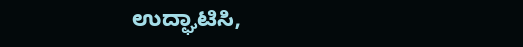ಉದ್ಘಾಟಿಸಿ,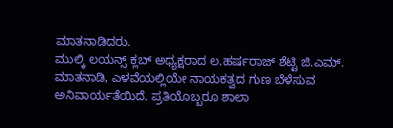ಮಾತನಾಡಿದರು.
ಮುಲ್ಕಿ ಲಯನ್ಸ್ ಕ್ಲಬ್ ಅಧ್ಯಕ್ಷರಾದ ಲ.ಹರ್ಷರಾಜ್ ಶೆಟ್ಟಿ ಜಿ.ಎಮ್. ಮಾತನಾಡಿ, ಎಳವೆಯಲ್ಲಿಯೇ ನಾಯಕತ್ವದ ಗುಣ ಬೆಳೆಸುವ ಅನಿವಾರ್ಯತೆಯಿದೆ. ಪ್ರತಿಯೊಬ್ಬರೂ ಶಾಲಾ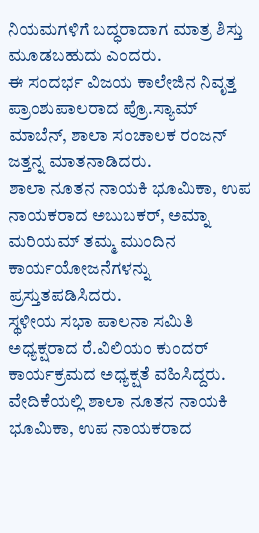ನಿಯಮಗಳಿಗೆ ಬದ್ಧರಾದಾಗ ಮಾತ್ರ ಶಿಸ್ತು ಮೂಡಬಹುದು ಎಂದರು.
ಈ ಸಂದರ್ಭ ವಿಜಯ ಕಾಲೇಜಿನ ನಿವೃತ್ತ ಪ್ರಾಂಶುಪಾಲರಾದ ಪ್ರೊ.ಸ್ಯಾಮ್ ಮಾಬೆನ್, ಶಾಲಾ ಸಂಚಾಲಕ ರಂಜನ್ ಜತ್ತನ್ನ ಮಾತನಾಡಿದರು.
ಶಾಲಾ ನೂತನ ನಾಯಕಿ ಭೂಮಿಕಾ, ಉಪ ನಾಯಕರಾದ ಅಬುಬಕರ್, ಅಮ್ನಾ ಮರಿಯಮ್ ತಮ್ಮ ಮುಂದಿನ ಕಾರ್ಯಯೋಜನೆಗಳನ್ನು ಪ್ರಸ್ತುತಪಡಿಸಿದರು.
ಸ್ಥಳೀಯ ಸಭಾ ಪಾಲನಾ ಸಮಿತಿ ಅಧ್ಯಕ್ಷರಾದ ರೆ.ವಿಲಿಯಂ ಕುಂದರ್ ಕಾರ್ಯಕ್ರಮದ ಅಧ್ಯಕ್ಷತೆ ವಹಿಸಿದ್ದರು.
ವೇದಿಕೆಯಲ್ಲಿ ಶಾಲಾ ನೂತನ ನಾಯಕಿ ಭೂಮಿಕಾ, ಉಪ ನಾಯಕರಾದ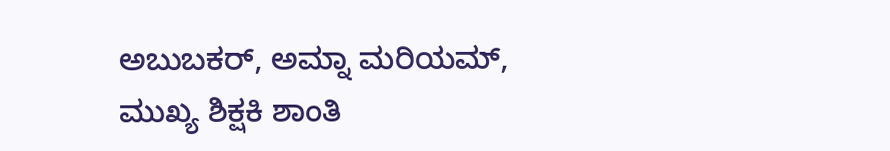ಅಬುಬಕರ್, ಅಮ್ನಾ ಮರಿಯಮ್, ಮುಖ್ಯ ಶಿಕ್ಷಕಿ ಶಾಂತಿ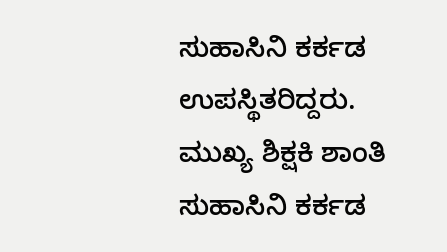ಸುಹಾಸಿನಿ ಕರ್ಕಡ ಉಪಸ್ಥಿತರಿದ್ದರು.
ಮುಖ್ಯ ಶಿಕ್ಷಕಿ ಶಾಂತಿ ಸುಹಾಸಿನಿ ಕರ್ಕಡ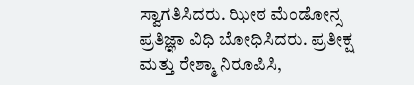ಸ್ವಾಗತಿಸಿದರು. ಝೀಠ ಮೆಂಡೋನ್ಸ ಪ್ರತಿಜ್ಞಾ ವಿಧಿ ಬೋಧಿಸಿದರು. ಪ್ರತೀಕ್ಷ ಮತ್ತು ರೇಶ್ಮಾ ನಿರೂಪಿಸಿ,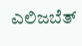ಎಲಿಜಬೆತ್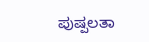ಪುಷ್ಪಲತಾ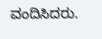ವಂದಿಸಿದರು.